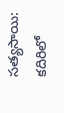సత్యసాయి: కదిరిలో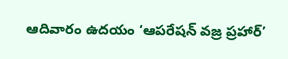ఆదివారం ఉదయం ‘ఆపరేషన్ వజ్ర ప్రహార్’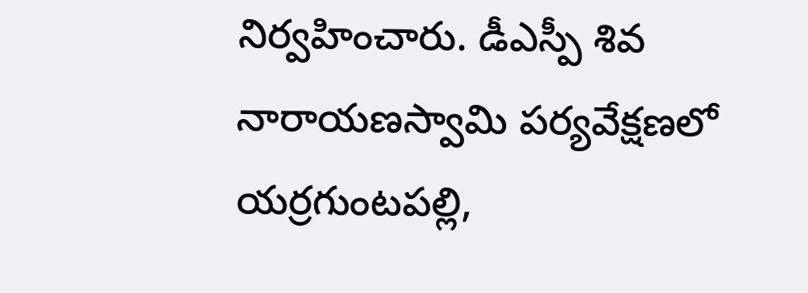నిర్వహించారు. డీఎస్పీ శివ నారాయణస్వామి పర్యవేక్షణలో యర్రగుంటపల్లి,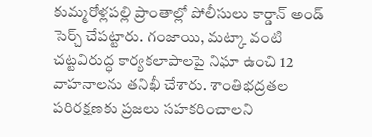కుమ్మరోళ్లపల్లి ప్రాంతాల్లో పోలీసులు కార్డాన్ అండ్ సెర్చ్ చేపట్టారు. గంజాయి, మట్కా వంటి చట్టవిరుద్ధ కార్యకలాపాలపై నిఘా ఉంచి 12 వాహనాలను తనిఖీ చేశారు. శాంతిభద్రతల పరిరక్షణకు ప్రజలు సహకరించాలని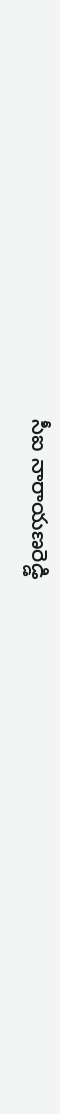సీఐ నారాయణరెడ్డి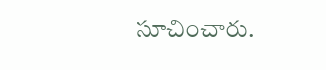సూచించారు.